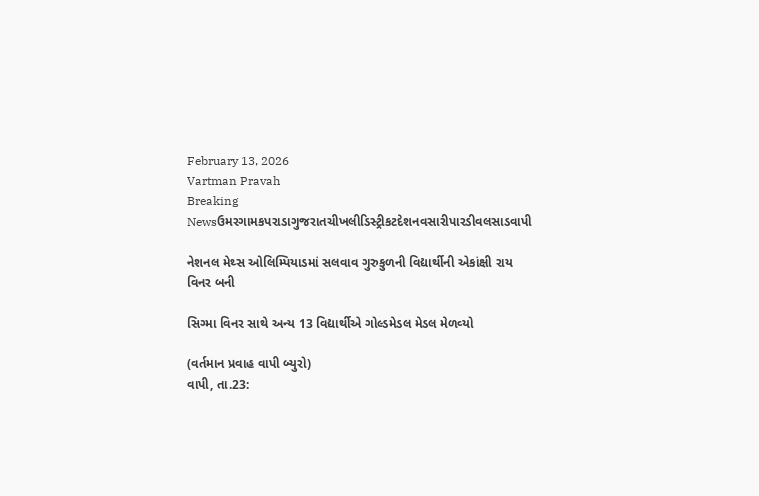February 13, 2026
Vartman Pravah
Breaking Newsઉમરગામકપરાડાગુજરાતચીખલીડિસ્ટ્રીકટદેશનવસારીપારડીવલસાડવાપી

નેશનલ મેથ્‍સ ઓલિમ્‍પિયાડમાં સલવાવ ગુરુકુળની વિદ્યાર્થીની એકાંક્ષી રાય વિનર બની

સિગ્‍મા વિનર સાથે અન્‍ય 13 વિદ્યાર્થીએ ગોલ્‍ડમેડલ મેડલ મેળવ્‍યો

(વર્તમાન પ્રવાહ વાપી બ્‍યુરો)
વાપી, તા.23: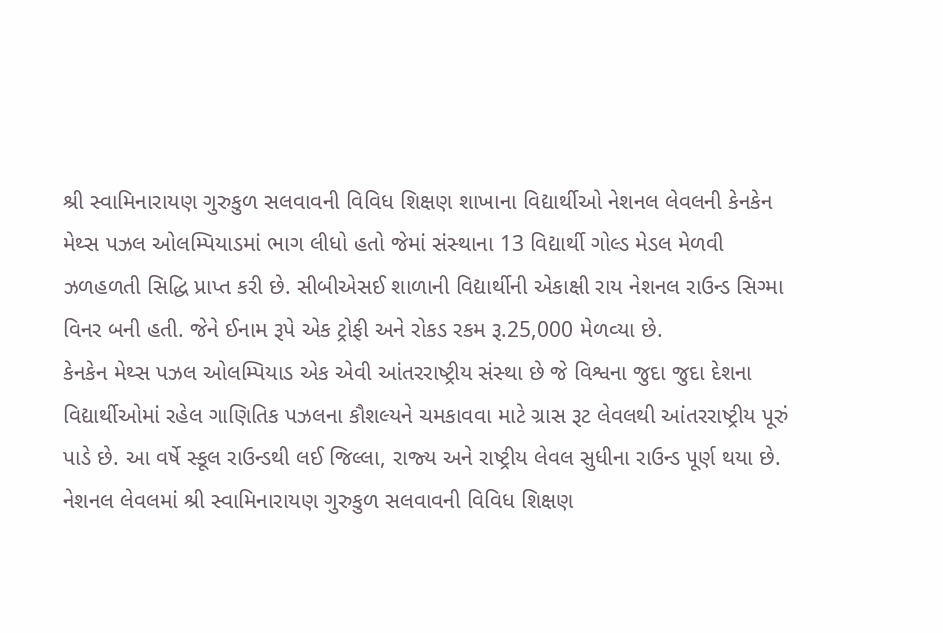શ્રી સ્‍વામિનારાયણ ગુરુકુળ સલવાવની વિવિધ શિક્ષણ શાખાના વિદ્યાર્થીઓ નેશનલ લેવલની કેનકેન મેથ્‍સ પઝલ ઓલમ્‍પિયાડમાં ભાગ લીધો હતો જેમાં સંસ્‍થાના 13 વિદ્યાર્થી ગોલ્‍ડ મેડલ મેળવી ઝળહળતી સિદ્ધિ પ્રાપ્ત કરી છે. સીબીએસઈ શાળાની વિદ્યાર્થીની એકાક્ષી રાય નેશનલ રાઉન્‍ડ સિગ્‍મા વિનર બની હતી. જેને ઈનામ રૂપે એક ટ્રોફી અને રોકડ રકમ રૂ.25,000 મેળવ્‍યા છે.
કેનકેન મેથ્‍સ પઝલ ઓલમ્‍પિયાડ એક એવી આંતરરાષ્‍ટ્રીય સંસ્‍થા છે જે વિશ્વના જુદા જુદા દેશના વિદ્યાર્થીઓમાં રહેલ ગાણિતિક પઝલના કૌશલ્‍યને ચમકાવવા માટે ગ્રાસ રૂટ લેવલથી આંતરરાષ્‍ટ્રીય પૂરું પાડે છે. આ વર્ષે સ્‍કૂલ રાઉન્‍ડથી લઈ જિલ્લા, રાજ્‍ય અને રાષ્‍ટ્રીય લેવલ સુધીના રાઉન્‍ડ પૂર્ણ થયા છે. નેશનલ લેવલમાં શ્રી સ્‍વામિનારાયણ ગુરુકુળ સલવાવની વિવિધ શિક્ષણ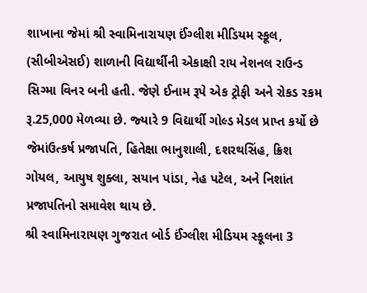શાખાના જેમાં શ્રી સ્‍વામિનારાયણ ઈંગ્‍લીશ મીડિયમ સ્‍કૂલ, (સીબીએસઈ) શાળાની વિદ્યાર્થીની એકાક્ષી રાય નેશનલ રાઉન્‍ડ સિગ્‍મા વિનર બની હતી. જેણે ઈનામ રૂપે એક ટ્રોફી અને રોકડ રકમ રૂ.25,000 મેળવ્‍યા છે. જ્‍યારે 9 વિદ્યાર્થી ગોલ્‍ડ મેડલ પ્રાપ્ત કર્યો છે જેમાંઉત્‍કર્ષ પ્રજાપતિ, હિતેક્ષા ભાનુશાલી, દશરથસિંહ, ક્રિશ ગોયલ, આયુષ શુક્‍લા, સયાન પાંડા, નેહ પટેલ, અને નિશાંત પ્રજાપતિનો સમાવેશ થાય છે.
શ્રી સ્‍વામિનારાયણ ગુજરાત બોર્ડ ઈંગ્‍લીશ મીડિયમ સ્‍કૂલના 3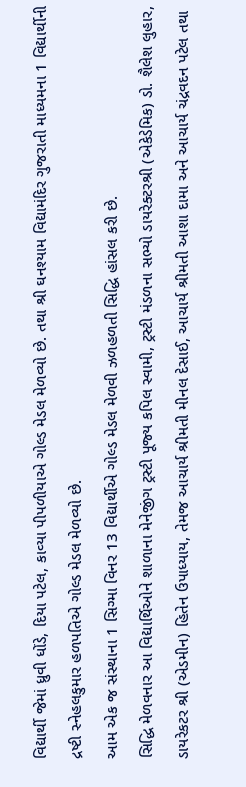વિદ્યાર્થી જેમાં ધ્રુવી ધોંડે, દિયા પટેલ, કાવ્‍યા પીપળીયાએ ગોલ્‍ડ મેડલ મેળવ્‍યો છે. તથા શ્રી ઘનશ્‍યામ વિદ્યામંદિર ગુજરાતી માધ્‍યમના 1 વિદ્યાર્થીની દ્રષ્ટી સ્‍નેહલકુમાર હળપતિએ ગોલ્‍ડ મેડલ મેળવ્‍યો છે.
આમ એક જ સંસ્‍થાના 1 સિગ્‍મા વિનર 13 વિદ્યાર્થીએ ગોલ્‍ડ મેડલ મેળવી ઝળહળતી સિદ્ધિ હાંસલ કરી છે.
સિદ્ધિ મેળવનાર આ વિદ્યાર્થિઓને શાળાના મેનેજીંગ ટ્રસ્‍ટી પૂજ્‍ય કપિલ સ્‍વામી, ટ્રસ્‍ટી મંડળના સભ્‍યો ડાયરેક્‍ટરશ્રી (એકેડેમિક) ડો. શૈલેશ લુહાર, ડાયરેકટર શ્રી (એડમીન) હિતેન ઉપાધ્‍યાય, તેમજ આચાર્ય શ્રીમતી મીનલ દેસાઈ, આચાર્ય શ્રીમતી આશા દામા અને આચાર્ય ચંદ્રવદન પટેલ તથા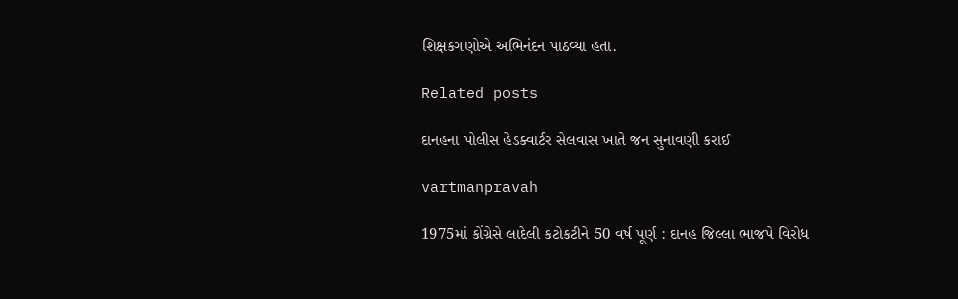શિક્ષકગણોએ અભિનંદન પાઠવ્‍યા હતા.

Related posts

દાનહના પોલીસ હેડક્‍વાર્ટર સેલવાસ ખાતે જન સુનાવણી કરાઈ

vartmanpravah

1975માં કોંગ્રેસે લાદેલી કટોકટીને 50 વર્ષ પૂર્ણ : દાનહ જિલ્લા ભાજપે વિરોધ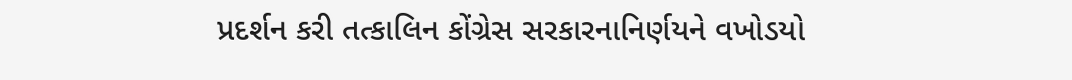પ્રદર્શન કરી તત્‍કાલિન કોંગ્રેસ સરકારનાનિર્ણયને વખોડયો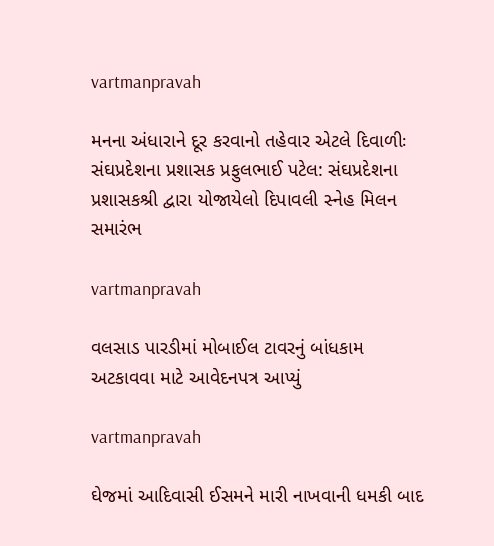vartmanpravah

મનના અંધારાને દૂર કરવાનો તહેવાર એટલે દિવાળીઃ સંઘપ્રદેશના પ્રશાસક પ્રફુલભાઈ પટેલ: સંઘપ્રદેશના પ્રશાસકશ્રી દ્વારા યોજાયેલો દિપાવલી સ્‍નેહ મિલન સમારંભ

vartmanpravah

વલસાડ પારડીમાં મોબાઈલ ટાવરનું બાંધકામ અટકાવવા માટે આવેદનપત્ર આપ્‍યું

vartmanpravah

ઘેજમાં આદિવાસી ઈસમને મારી નાખવાની ધમકી બાદ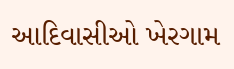આદિવાસીઓ ખેરગામ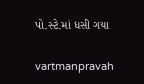પો.સ્‍ટે.માં ધસી ગયા

vartmanpravah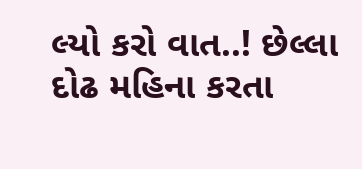લ્‍યો કરો વાત..! છેલ્લા દોઢ મહિના કરતા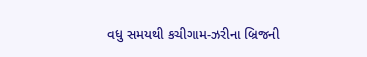વધુ સમયથી કચીગામ-ઝરીના બ્રિજની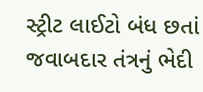સ્‍ટ્રીટ લાઈટો બંધ છતાં જવાબદાર તંત્રનું ભેદી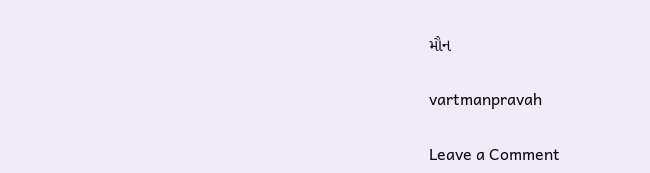મૌન

vartmanpravah

Leave a Comment